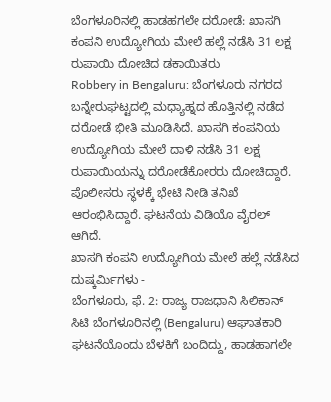ಬೆಂಗಳೂರಿನಲ್ಲಿ ಹಾಡಹಗಲೇ ದರೋಡೆ: ಖಾಸಗಿ ಕಂಪನಿ ಉದ್ಯೋಗಿಯ ಮೇಲೆ ಹಲ್ಲೆ ನಡೆಸಿ 31 ಲಕ್ಷ ರುಪಾಯಿ ದೋಚಿದ ಡಕಾಯಿತರು
Robbery in Bengaluru: ಬೆಂಗಳೂರು ನಗರದ ಬನ್ನೇರುಘಟ್ಟದಲ್ಲಿ ಮಧ್ಯಾಹ್ನದ ಹೊತ್ತಿನಲ್ಲಿ ನಡೆದ ದರೋಡೆ ಭೀತಿ ಮೂಡಿಸಿದೆ. ಖಾಸಗಿ ಕಂಪನಿಯ ಉದ್ಯೋಗಿಯ ಮೇಲೆ ದಾಳಿ ನಡೆಸಿ 31 ಲಕ್ಷ ರುಪಾಯಿಯನ್ನು ದರೋಡೆಕೋರರು ದೋಚಿದ್ದಾರೆ. ಪೊಲೀಸರು ಸ್ಥಳಕ್ಕೆ ಭೇಟಿ ನೀಡಿ ತನಿಖೆ ಆರಂಭಿಸಿದ್ದಾರೆ. ಘಟನೆಯ ವಿಡಿಯೊ ವೈರಲ್ ಆಗಿದೆ.
ಖಾಸಗಿ ಕಂಪನಿ ಉದ್ಯೋಗಿಯ ಮೇಲೆ ಹಲ್ಲೆ ನಡೆಸಿದ ದುಷ್ಕರ್ಮಿಗಳು -
ಬೆಂಗಳೂರು, ಫೆ. 2: ರಾಜ್ಯ ರಾಜಧಾನಿ ಸಿಲಿಕಾನ್ ಸಿಟಿ ಬೆಂಗಳೂರಿನಲ್ಲಿ (Bengaluru) ಆಘಾತಕಾರಿ ಘಟನೆಯೊಂದು ಬೆಳಕಿಗೆ ಬಂದಿದ್ದು, ಹಾಡಹಾಗಲೇ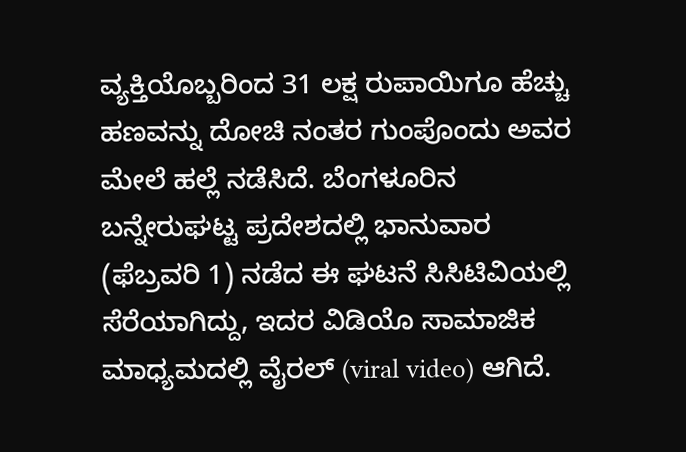ವ್ಯಕ್ತಿಯೊಬ್ಬರಿಂದ 31 ಲಕ್ಷ ರುಪಾಯಿಗೂ ಹೆಚ್ಚು ಹಣವನ್ನು ದೋಚಿ ನಂತರ ಗುಂಪೊಂದು ಅವರ ಮೇಲೆ ಹಲ್ಲೆ ನಡೆಸಿದೆ. ಬೆಂಗಳೂರಿನ ಬನ್ನೇರುಘಟ್ಟ ಪ್ರದೇಶದಲ್ಲಿ ಭಾನುವಾರ (ಫೆಬ್ರವರಿ 1) ನಡೆದ ಈ ಘಟನೆ ಸಿಸಿಟಿವಿಯಲ್ಲಿ ಸೆರೆಯಾಗಿದ್ದು, ಇದರ ವಿಡಿಯೊ ಸಾಮಾಜಿಕ ಮಾಧ್ಯಮದಲ್ಲಿ ವೈರಲ್ (viral video) ಆಗಿದೆ.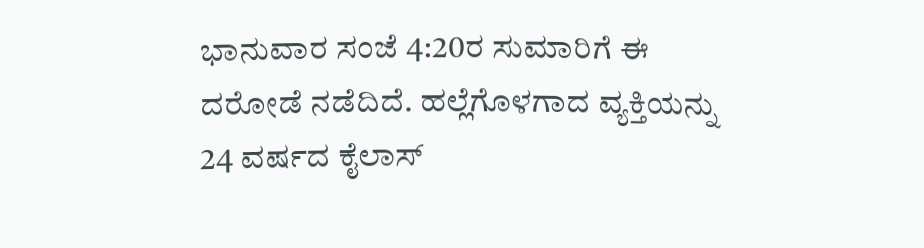ಭಾನುವಾರ ಸಂಜೆ 4:20ರ ಸುಮಾರಿಗೆ ಈ ದರೋಡೆ ನಡೆದಿದೆ. ಹಲ್ಲೆಗೊಳಗಾದ ವ್ಯಕ್ತಿಯನ್ನು 24 ವರ್ಷದ ಕೈಲಾಸ್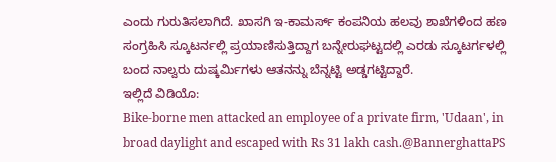ಎಂದು ಗುರುತಿಸಲಾಗಿದೆ. ಖಾಸಗಿ ಇ-ಕಾಮರ್ಸ್ ಕಂಪನಿಯ ಹಲವು ಶಾಖೆಗಳಿಂದ ಹಣ ಸಂಗ್ರಹಿಸಿ ಸ್ಕೂಟರ್ನಲ್ಲಿ ಪ್ರಯಾಣಿಸುತ್ತಿದ್ದಾಗ ಬನ್ನೇರುಘಟ್ಟದಲ್ಲಿ ಎರಡು ಸ್ಕೂಟರ್ಗಳಲ್ಲಿ ಬಂದ ನಾಲ್ವರು ದುಷ್ಕರ್ಮಿಗಳು ಆತನನ್ನು ಬೆನ್ನಟ್ಟಿ ಅಡ್ಡಗಟ್ಟಿದ್ದಾರೆ.
ಇಲ್ಲಿದೆ ವಿಡಿಯೊ:
Bike-borne men attacked an employee of a private firm, 'Udaan', in broad daylight and escaped with Rs 31 lakh cash.@BannerghattaPS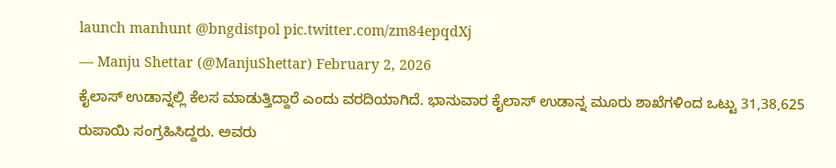launch manhunt @bngdistpol pic.twitter.com/zm84epqdXj
— Manju Shettar (@ManjuShettar) February 2, 2026
ಕೈಲಾಸ್ ಉಡಾನ್ನಲ್ಲಿ ಕೆಲಸ ಮಾಡುತ್ತಿದ್ದಾರೆ ಎಂದು ವರದಿಯಾಗಿದೆ. ಭಾನುವಾರ ಕೈಲಾಸ್ ಉಡಾನ್ನ ಮೂರು ಶಾಖೆಗಳಿಂದ ಒಟ್ಟು 31,38,625 ರುಪಾಯಿ ಸಂಗ್ರಹಿಸಿದ್ದರು. ಅವರು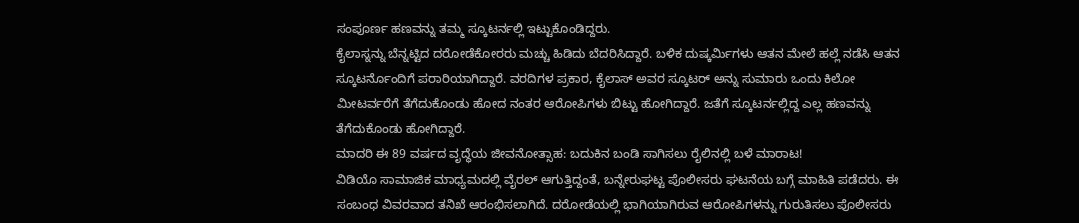ಸಂಪೂರ್ಣ ಹಣವನ್ನು ತಮ್ಮ ಸ್ಕೂಟರ್ನಲ್ಲಿ ಇಟ್ಟುಕೊಂಡಿದ್ದರು.
ಕೈಲಾಸ್ನನ್ನು ಬೆನ್ನಟ್ಟಿದ ದರೋಡೆಕೋರರು ಮಚ್ಚು ಹಿಡಿದು ಬೆದರಿಸಿದ್ದಾರೆ. ಬಳಿಕ ದುಷ್ಕರ್ಮಿಗಳು ಆತನ ಮೇಲೆ ಹಲ್ಲೆ ನಡೆಸಿ ಆತನ ಸ್ಕೂಟರ್ನೊಂದಿಗೆ ಪರಾರಿಯಾಗಿದ್ದಾರೆ. ವರದಿಗಳ ಪ್ರಕಾರ, ಕೈಲಾಸ್ ಅವರ ಸ್ಕೂಟರ್ ಅನ್ನು ಸುಮಾರು ಒಂದು ಕಿಲೋ ಮೀಟರ್ವರೆಗೆ ತೆಗೆದುಕೊಂಡು ಹೋದ ನಂತರ ಆರೋಪಿಗಳು ಬಿಟ್ಟು ಹೋಗಿದ್ದಾರೆ. ಜತೆಗೆ ಸ್ಕೂಟರ್ನಲ್ಲಿದ್ದ ಎಲ್ಲ ಹಣವನ್ನು ತೆಗೆದುಕೊಂಡು ಹೋಗಿದ್ದಾರೆ.
ಮಾದರಿ ಈ 89 ವರ್ಷದ ವೃದ್ಧೆಯ ಜೀವನೋತ್ಸಾಹ: ಬದುಕಿನ ಬಂಡಿ ಸಾಗಿಸಲು ರೈಲಿನಲ್ಲಿ ಬಳೆ ಮಾರಾಟ!
ವಿಡಿಯೊ ಸಾಮಾಜಿಕ ಮಾಧ್ಯಮದಲ್ಲಿ ವೈರಲ್ ಆಗುತ್ತಿದ್ದಂತೆ, ಬನ್ನೇರುಘಟ್ಟ ಪೊಲೀಸರು ಘಟನೆಯ ಬಗ್ಗೆ ಮಾಹಿತಿ ಪಡೆದರು. ಈ ಸಂಬಂಧ ವಿವರವಾದ ತನಿಖೆ ಆರಂಭಿಸಲಾಗಿದೆ. ದರೋಡೆಯಲ್ಲಿ ಭಾಗಿಯಾಗಿರುವ ಆರೋಪಿಗಳನ್ನು ಗುರುತಿಸಲು ಪೊಲೀಸರು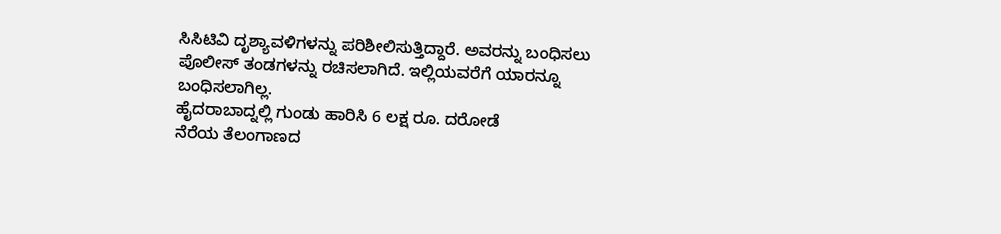ಸಿಸಿಟಿವಿ ದೃಶ್ಯಾವಳಿಗಳನ್ನು ಪರಿಶೀಲಿಸುತ್ತಿದ್ದಾರೆ. ಅವರನ್ನು ಬಂಧಿಸಲು ಪೊಲೀಸ್ ತಂಡಗಳನ್ನು ರಚಿಸಲಾಗಿದೆ. ಇಲ್ಲಿಯವರೆಗೆ ಯಾರನ್ನೂ ಬಂಧಿಸಲಾಗಿಲ್ಲ.
ಹೈದರಾಬಾದ್ನಲ್ಲಿ ಗುಂಡು ಹಾರಿಸಿ 6 ಲಕ್ಷ ರೂ. ದರೋಡೆ
ನೆರೆಯ ತೆಲಂಗಾಣದ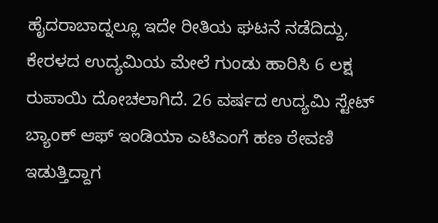ಹೈದರಾಬಾದ್ನಲ್ಲೂ ಇದೇ ರೀತಿಯ ಘಟನೆ ನಡೆದಿದ್ದು, ಕೇರಳದ ಉದ್ಯಮಿಯ ಮೇಲೆ ಗುಂಡು ಹಾರಿಸಿ 6 ಲಕ್ಷ ರುಪಾಯಿ ದೋಚಲಾಗಿದೆ. 26 ವರ್ಷದ ಉದ್ಯಮಿ ಸ್ಟೇಟ್ ಬ್ಯಾಂಕ್ ಆಫ್ ಇಂಡಿಯಾ ಎಟಿಎಂಗೆ ಹಣ ಠೇವಣಿ ಇಡುತ್ತಿದ್ದಾಗ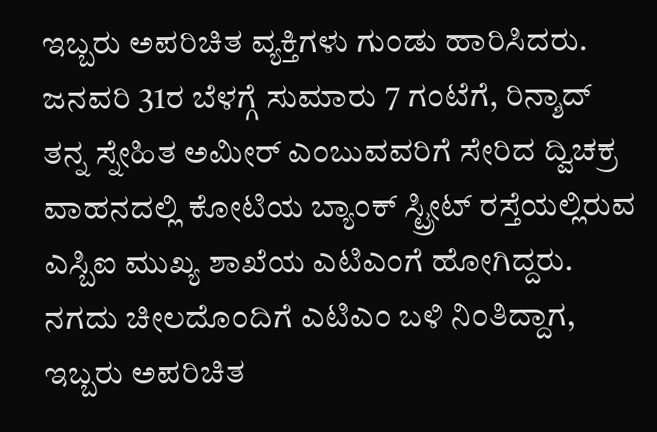ಇಬ್ಬರು ಅಪರಿಚಿತ ವ್ಯಕ್ತಿಗಳು ಗುಂಡು ಹಾರಿಸಿದರು.
ಜನವರಿ 31ರ ಬೆಳಗ್ಗೆ ಸುಮಾರು 7 ಗಂಟೆಗೆ, ರಿನ್ಶಾದ್ ತನ್ನ ಸ್ನೇಹಿತ ಅಮೀರ್ ಎಂಬುವವರಿಗೆ ಸೇರಿದ ದ್ವಿಚಕ್ರ ವಾಹನದಲ್ಲಿ ಕೋಟಿಯ ಬ್ಯಾಂಕ್ ಸ್ಟ್ರೀಟ್ ರಸ್ತೆಯಲ್ಲಿರುವ ಎಸ್ಬಿಐ ಮುಖ್ಯ ಶಾಖೆಯ ಎಟಿಎಂಗೆ ಹೋಗಿದ್ದರು. ನಗದು ಚೀಲದೊಂದಿಗೆ ಎಟಿಎಂ ಬಳಿ ನಿಂತಿದ್ದಾಗ, ಇಬ್ಬರು ಅಪರಿಚಿತ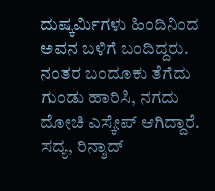ದುಷ್ಕರ್ಮಿಗಳು ಹಿಂದಿನಿಂದ ಅವನ ಬಳಿಗೆ ಬಂದಿದ್ದರು. ನಂತರ ಬಂದೂಕು ತೆಗೆದು ಗುಂಡು ಹಾರಿಸಿ, ನಗದು ದೋಚಿ ಎಸ್ಕೇಪ್ ಆಗಿದ್ದಾರೆ. ಸದ್ಯ, ರಿನ್ಶಾದ್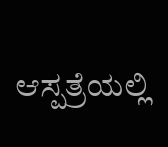ಆಸ್ಪತ್ರೆಯಲ್ಲಿ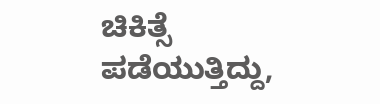ಚಿಕಿತ್ಸೆ ಪಡೆಯುತ್ತಿದ್ದು,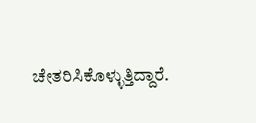ಚೇತರಿಸಿಕೊಳ್ಳುತ್ತಿದ್ದಾರೆ.